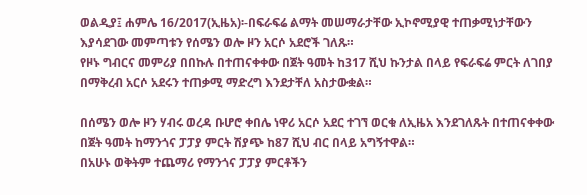ወልዲያ፤ ሐምሌ 16/2017(ኢዜአ)፡-በፍራፍሬ ልማት መሠማራታቸው ኢኮኖሚያዊ ተጠቃሚነታቸውን እያሳደገው መምጣቱን የሰሜን ወሎ ዞን አርሶ አደሮች ገለጹ።
የዞኑ ግብርና መምሪያ በበኩሉ በተጠናቀቀው በጀት ዓመት ከ317 ሺህ ኩንታል በላይ የፍራፍሬ ምርት ለገበያ በማቅረብ አርሶ አደሩን ተጠቃሚ ማድረግ እንደታቸለ አስታውቋል።

በሰሜን ወሎ ዞን ሃብሩ ወረዳ ቡሆሮ ቀበሌ ነዋሪ አርሶ አደር ተገኘ ወርቁ ለኢዜአ እንደገለጹት በተጠናቀቀው በጀት ዓመት ከማንጎና ፓፓያ ምርት ሽያጭ ከ87 ሺህ ብር በላይ አግኝተዋል።
በአሁኑ ወቅትም ተጨማሪ የማንጎና ፓፓያ ምርቶችን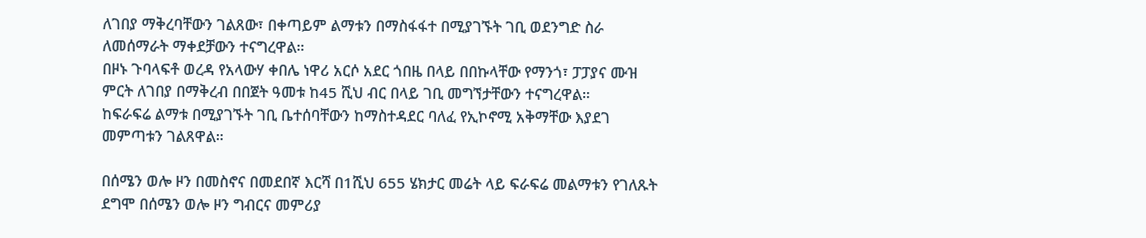ለገበያ ማቅረባቸውን ገልጸው፣ በቀጣይም ልማቱን በማስፋፋተ በሚያገኙት ገቢ ወደንግድ ስራ ለመሰማራት ማቀደቻውን ተናግረዋል።
በዞኑ ጉባላፍቶ ወረዳ የአላውሃ ቀበሌ ነዋሪ አርሶ አደር ጎበዜ በላይ በበኩላቸው የማንጎ፣ ፓፓያና ሙዝ ምርት ለገበያ በማቅረብ በበጀት ዓመቱ ከ45 ሺህ ብር በላይ ገቢ መግኘታቸውን ተናግረዋል።
ከፍራፍሬ ልማቱ በሚያገኙት ገቢ ቤተሰባቸውን ከማስተዳደር ባለፈ የኢኮኖሚ አቅማቸው እያደገ መምጣቱን ገልጸዋል።

በሰሜን ወሎ ዞን በመስኖና በመደበኛ እርሻ በ1ሺህ 655 ሄክታር መሬት ላይ ፍራፍሬ መልማቱን የገለጹት ደግሞ በሰሜን ወሎ ዞን ግብርና መምሪያ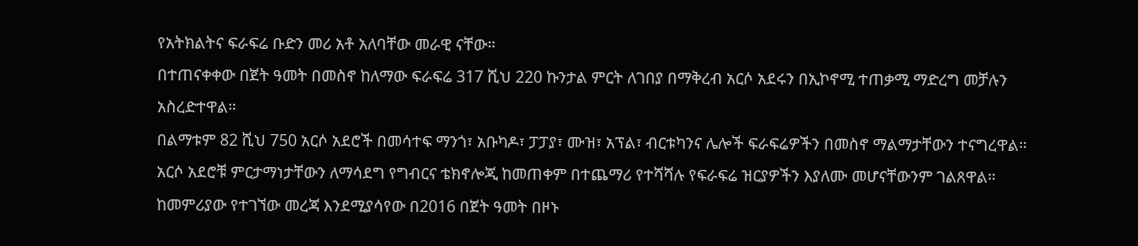የአትክልትና ፍራፍሬ ቡድን መሪ አቶ አለባቸው መራዊ ናቸው።
በተጠናቀቀው በጀት ዓመት በመስኖ ከለማው ፍራፍሬ 317 ሺህ 220 ኩንታል ምርት ለገበያ በማቅረብ አርሶ አደሩን በኢኮኖሚ ተጠቃሚ ማድረግ መቻሉን አስረድተዋል።
በልማቱም 82 ሺህ 750 አርሶ አደሮች በመሳተፍ ማንጎ፣ አቡካዶ፣ ፓፓያ፣ ሙዝ፣ አፕል፣ ብርቱካንና ሌሎች ፍራፍሬዎችን በመስኖ ማልማታቸውን ተናግረዋል።
አርሶ አደሮቹ ምርታማነታቸውን ለማሳደግ የግብርና ቴክኖሎጂ ከመጠቀም በተጨማሪ የተሻሻሉ የፍራፍሬ ዝርያዎችን እያለሙ መሆናቸውንም ገልጸዋል።
ከመምሪያው የተገኘው መረጃ እንደሚያሳየው በ2016 በጀት ዓመት በዞኑ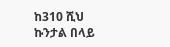ከ310 ሺህ ኩንታል በላይ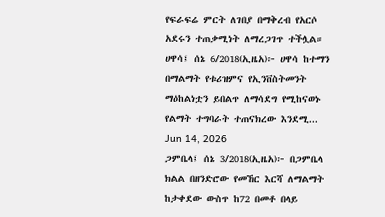የፍራፍሬ ምርት ለገበያ በማቅረብ የአርሶ አደሩን ተጠቃሚነት ለማረጋገጥ ተችሏል።
ሀዋሳ፤ ሰኔ 6/2018(ኢዜአ)፦ ሀዋሳ ከተማን በማልማት የቱሪዝምና የኢንቨስትመንት ማዕከልነቷን ይበልጥ ለማሳደግ የሚከናወኑ የልማት ተግባራት ተጠናክረው እንደሚ...
Jun 14, 2026
ጋምቤላ፤ ሰኔ 3/2018(ኢዜአ)፦ በጋምቤላ ክልል በዘንድሮው የመኸር እርሻ ለማልማት ከታቀደው ውስጥ ከ72 በመቶ በላይ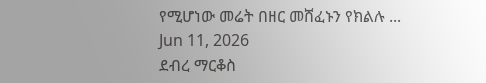የሚሆነው መሬት በዘር መሸፈኑን የክልሉ ...
Jun 11, 2026
ደብረ ማርቆስ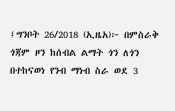፤ግንቦት 26/2018 (ኢዜአ)፦ በምስራቅ ጎጃም ዞን ከሰብል ልማት ጎን ለጎን በተከናወነ የንብ ማነብ ስራ ወደ 3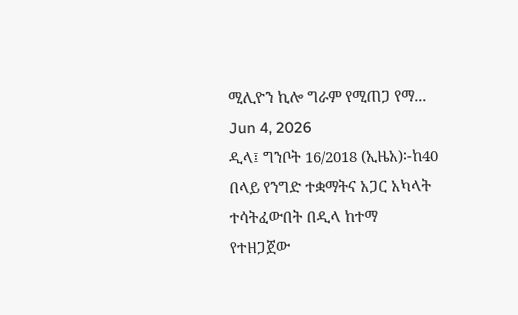ሚሊዮን ኪሎ ግራም የሚጠጋ የማ...
Jun 4, 2026
ዲላ፤ ግንቦት 16/2018 (ኢዜአ)፡-ከ40 በላይ የንግድ ተቋማትና አጋር አካላት ተሳትፈውበት በዲላ ከተማ የተዘጋጀው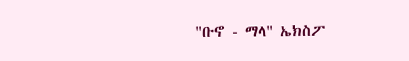"ቡኖ - ማላ" ኤክስፖ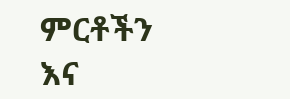ምርቶችን እና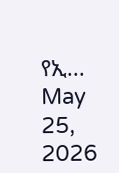የኢ...
May 25, 2026